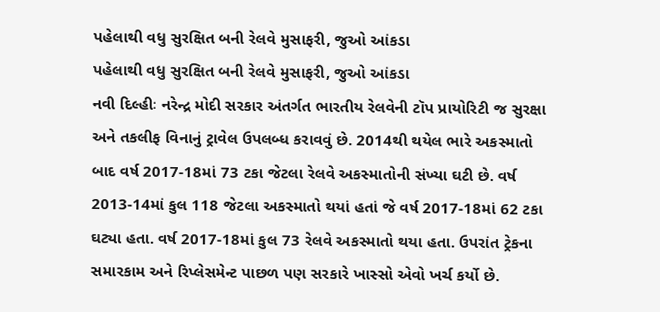પહેલાથી વધુ સુરક્ષિત બની રેલવે મુસાફરી, જુઓ આંકડા
પહેલાથી વધુ સુરક્ષિત બની રેલવે મુસાફરી, જુઓ આંકડા
નવી દિલ્હીઃ નરેન્દ્ર મોદી સરકાર અંતર્ગત ભારતીય રેલવેની ટૉપ પ્રાયોરિટી જ સુરક્ષા અને તકલીફ વિનાનું ટ્રાવેલ ઉપલબ્ધ કરાવવું છે. 2014થી થયેલ ભારે અકસ્માતો બાદ વર્ષ 2017-18માં 73 ટકા જેટલા રેલવે અકસ્માતોની સંખ્યા ઘટી છે. વર્ષ 2013-14માં કુલ 118 જેટલા અકસ્માતો થયાં હતાં જે વર્ષ 2017-18માં 62 ટકા ઘટ્યા હતા. વર્ષ 2017-18માં કુલ 73 રેલવે અકસ્માતો થયા હતા. ઉપરાંત ટ્રેકના સમારકામ અને રિપ્લેસમેન્ટ પાછળ પણ સરકારે ખાસ્સો એવો ખર્ચ કર્યો છે.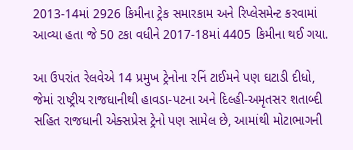2013-14માં 2926 કિમીના ટ્રેક સમારકામ અને રિપ્લેસમેન્ટ કરવામાં આવ્યા હતા જે 50 ટકા વધીને 2017-18માં 4405 કિમીના થઈ ગયા.

આ ઉપરાંત રેલવેએ 14 પ્રમુખ ટ્રેનોના રનિં ટાઈમને પણ ઘટાડી દીધો, જેમાં રાષ્ટ્રીય રાજધાનીથી હાવડા-પટના અને દિલ્હી-અમૃતસર શતાબ્દી સહિત રાજધાની એક્સપ્રેસ ટ્રેનો પણ સામેલ છે, આમાંથી મોટાભાગની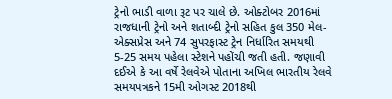ટ્રેનો ભાડી વાળા રૂટ પર ચાલે છે. ઓક્ટોબર 2016માં રાજધાની ટ્રેનો અને શતાબ્દી ટ્રેનો સહિત કુલ 350 મેલ-એક્સપ્રેસ અને 74 સુપરફાસ્ટ ટ્રેન નિર્ધારિત સમયથી 5-25 સમય પહેલા સ્ટેશને પહોંચી જતી હતી. જણાવી દઈએ કે આ વર્ષે રેલવેએ પોતાના અખિલ ભારતીય રેલવે સમયપત્રકને 15મી ઓગસ્ટ 2018થી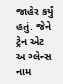જાહેર કર્યું હતું. જેને ટ્રેન એટ અ ગ્લેન્સ નામ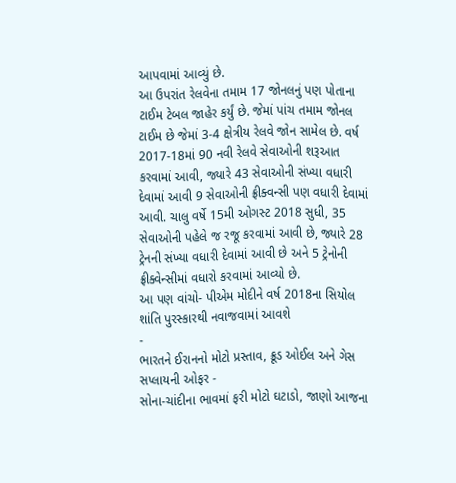આપવામાં આવ્યું છે.
આ ઉપરાંત રેલવેના તમામ 17 જોનલનું પણ પોતાના ટાઈમ ટેબલ જાહેર કર્યું છે. જેમાં પાંચ તમામ જોનલ ટાઈમ છે જેમાં 3-4 ક્ષેત્રીય રેલવે જોન સામેલ છે. વર્ષ 2017-18માં 90 નવી રેલવે સેવાઓની શરૂઆત કરવામાં આવી, જ્યારે 43 સેવાઓની સંખ્યા વધારી દેવામાં આવી 9 સેવાઓની ફ્રીક્વન્સી પણ વધારી દેવામાં આવી. ચાલુ વર્ષે 15મી ઓગસ્ટ 2018 સુધી, 35 સેવાઓની પહેલે જ રજૂ કરવામાં આવી છે, જ્યારે 28 ટ્રેનની સંખ્યા વધારી દેવામાં આવી છે અને 5 ટ્રેનોની ફ્રીક્વેન્સીમાં વધારો કરવામાં આવ્યો છે.
આ પણ વાંચો- પીએમ મોદીને વર્ષ 2018ના સિયોલ શાંતિ પુરસ્કારથી નવાજવામાં આવશે
-
ભારતને ઈરાનનો મોટો પ્રસ્તાવ, ક્રૂડ ઓઈલ અને ગેસ સપ્લાયની ઓફર -
સોના-ચાંદીના ભાવમાં ફરી મોટો ઘટાડો, જાણો આજના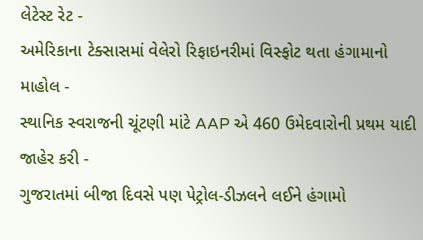લેટેસ્ટ રેટ -
અમેરિકાના ટેક્સાસમાં વેલેરો રિફાઇનરીમાં વિસ્ફોટ થતા હંગામાનો માહોલ -
સ્થાનિક સ્વરાજની ચૂંટણી માંટે AAP એ 460 ઉમેદવારોની પ્રથમ યાદી જાહેર કરી -
ગુજરાતમાં બીજા દિવસે પણ પેટ્રોલ-ડીઝલને લઈને હંગામો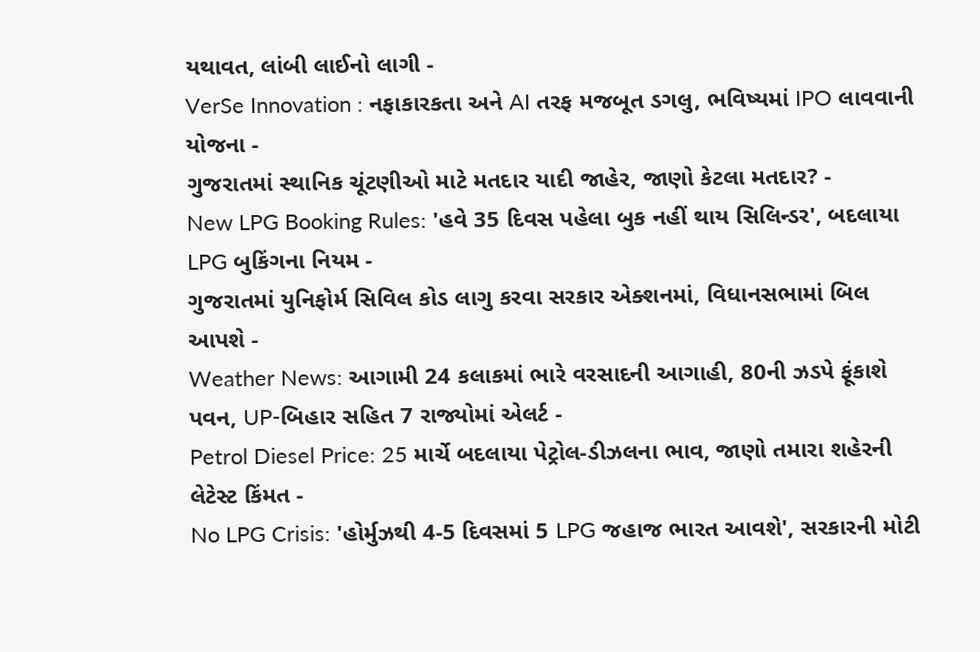યથાવત, લાંબી લાઈનો લાગી -
VerSe Innovation : નફાકારકતા અને AI તરફ મજબૂત ડગલુ, ભવિષ્યમાં IPO લાવવાની યોજના -
ગુજરાતમાં સ્થાનિક ચૂંટણીઓ માટે મતદાર યાદી જાહેર, જાણો કેટલા મતદાર? -
New LPG Booking Rules: 'હવે 35 દિવસ પહેલા બુક નહીં થાય સિલિન્ડર', બદલાયા LPG બુકિંગના નિયમ -
ગુજરાતમાં યુનિફોર્મ સિવિલ કોડ લાગુ કરવા સરકાર એક્શનમાં, વિધાનસભામાં બિલ આપશે -
Weather News: આગામી 24 કલાકમાં ભારે વરસાદની આગાહી, 80ની ઝડપે ફૂંકાશે પવન, UP-બિહાર સહિત 7 રાજ્યોમાં એલર્ટ -
Petrol Diesel Price: 25 માર્ચે બદલાયા પેટ્રોલ-ડીઝલના ભાવ, જાણો તમારા શહેરની લેટેસ્ટ કિંમત -
No LPG Crisis: 'હોર્મુઝથી 4-5 દિવસમાં 5 LPG જહાજ ભારત આવશે', સરકારની મોટી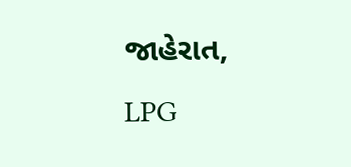જાહેરાત, LPG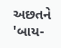અછતને 'બાય-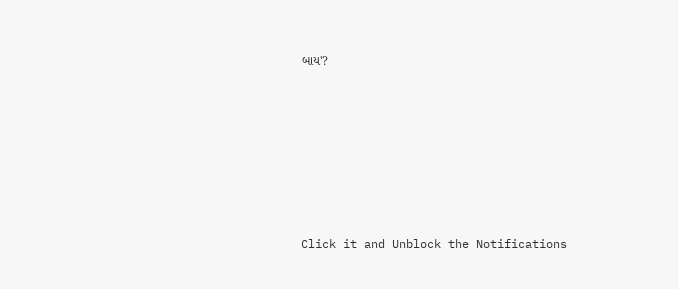બાય'?








Click it and Unblock the Notifications